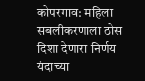कोपरगाव: महिला सबलीकरणाला ठोस दिशा देणारा निर्णय यंदाच्या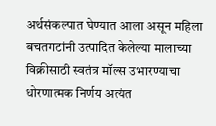अर्थसंकल्पात घेण्यात आला असून महिला बचतगटांनी उत्पादित केलेल्या मालाच्या विक्रीसाठी स्वतंत्र मॉल्स उभारण्याचा धोरणात्मक निर्णय अत्यंत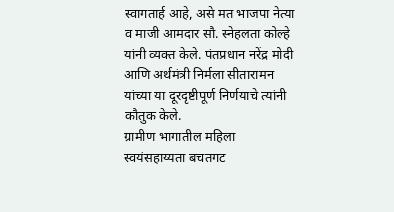स्वागतार्ह आहे, असे मत भाजपा नेत्या व माजी आमदार सौ. स्नेहलता कोल्हे यांनी व्यक्त केले. पंतप्रधान नरेंद्र मोदी आणि अर्थमंत्री निर्मला सीतारामन यांच्या या दूरदृष्टीपूर्ण निर्णयाचे त्यांनी कौतुक केले.
ग्रामीण भागातील महिला स्वयंसहाय्यता बचतगट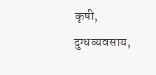कृषी, दुग्धव्यवसाय,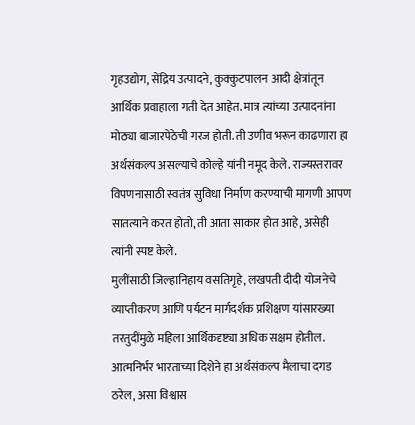गृहउद्योग, सेंद्रिय उत्पादने, कुक्कुटपालन आदी क्षेत्रांतून आर्थिक प्रवाहाला गती देत आहेत. मात्र त्यांच्या उत्पादनांना मोठ्या बाजारपेठेची गरज होती. ती उणीव भरून काढणारा हा अर्थसंकल्प असल्याचे कोल्हे यांनी नमूद केले. राज्यस्तरावर विपणनासाठी स्वतंत्र सुविधा निर्माण करण्याची मागणी आपण सातत्याने करत होतो, ती आता साकार होत आहे, असेही त्यांनी स्पष्ट केले.
मुलींसाठी जिल्हानिहाय वसतिगृहे, लखपती दीदी योजनेचे व्याप्तीकरण आणि पर्यटन मार्गदर्शक प्रशिक्षण यांसारख्या तरतुदींमुळे महिला आर्थिकदृष्ट्या अधिक सक्षम होतील. आत्मनिर्भर भारताच्या दिशेने हा अर्थसंकल्प मैलाचा दगड ठरेल, असा विश्वास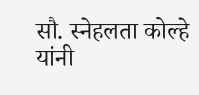सौ. स्नेहलता कोल्हे यांनी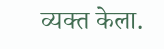व्यक्त केला.